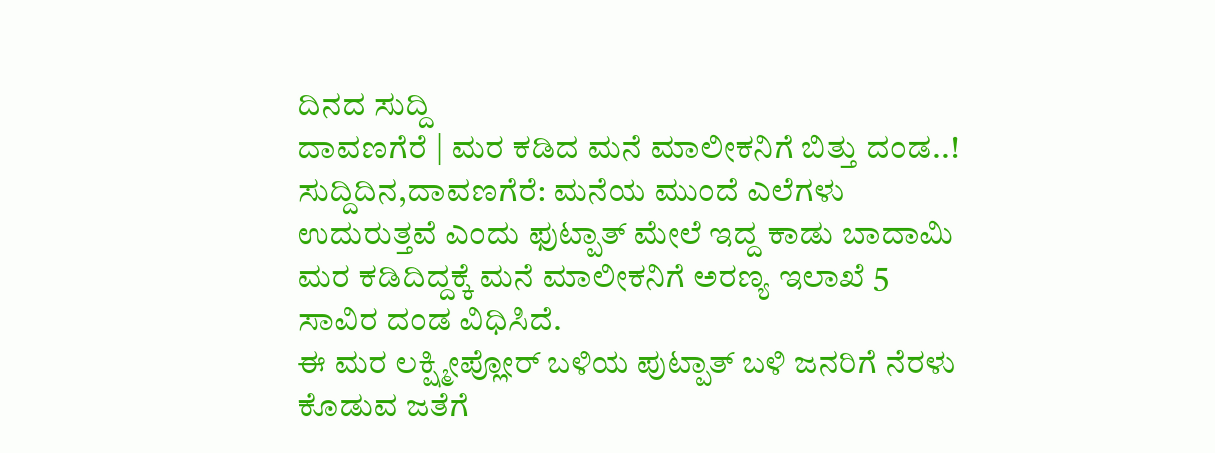ದಿನದ ಸುದ್ದಿ
ದಾವಣಗೆರೆ | ಮರ ಕಡಿದ ಮನೆ ಮಾಲೀಕನಿಗೆ ಬಿತ್ತು ದಂಡ..!
ಸುದ್ದಿದಿನ,ದಾವಣಗೆರೆ: ಮನೆಯ ಮುಂದೆ ಎಲೆಗಳು ಉದುರುತ್ತವೆ ಎಂದು ಫುಟ್ಪಾತ್ ಮೇಲೆ ಇದ್ದ ಕಾಡು ಬಾದಾಮಿ ಮರ ಕಡಿದಿದ್ದಕ್ಕೆ ಮನೆ ಮಾಲೀಕನಿಗೆ ಅರಣ್ಯ ಇಲಾಖೆ 5 ಸಾವಿರ ದಂಡ ವಿಧಿಸಿದೆ.
ಈ ಮರ ಲಕ್ಷ್ಮೀಪ್ಲೋರ್ ಬಳಿಯ ಪುಟ್ಪಾತ್ ಬಳಿ ಜನರಿಗೆ ನೆರಳು ಕೊಡುವ ಜತೆಗೆ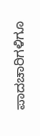ಪಾದಚಾರಿಗಳಿಗೂ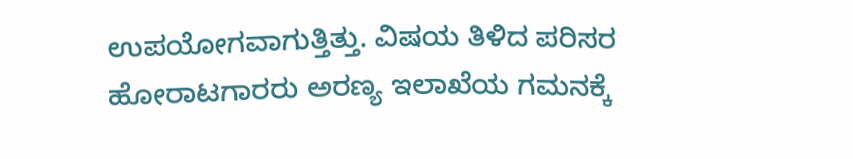ಉಪಯೋಗವಾಗುತ್ತಿತ್ತು. ವಿಷಯ ತಿಳಿದ ಪರಿಸರ ಹೋರಾಟಗಾರರು ಅರಣ್ಯ ಇಲಾಖೆಯ ಗಮನಕ್ಕೆ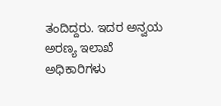ತಂದಿದ್ದರು. ಇದರ ಅನ್ವಯ ಅರಣ್ಯ ಇಲಾಖೆ ಅಧಿಕಾರಿಗಳು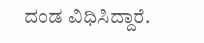ದಂಡ ವಿಧಿಸಿದ್ದಾರೆ.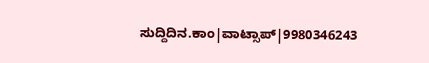ಸುದ್ದಿದಿನ.ಕಾಂ|ವಾಟ್ಸಾಪ್|9980346243